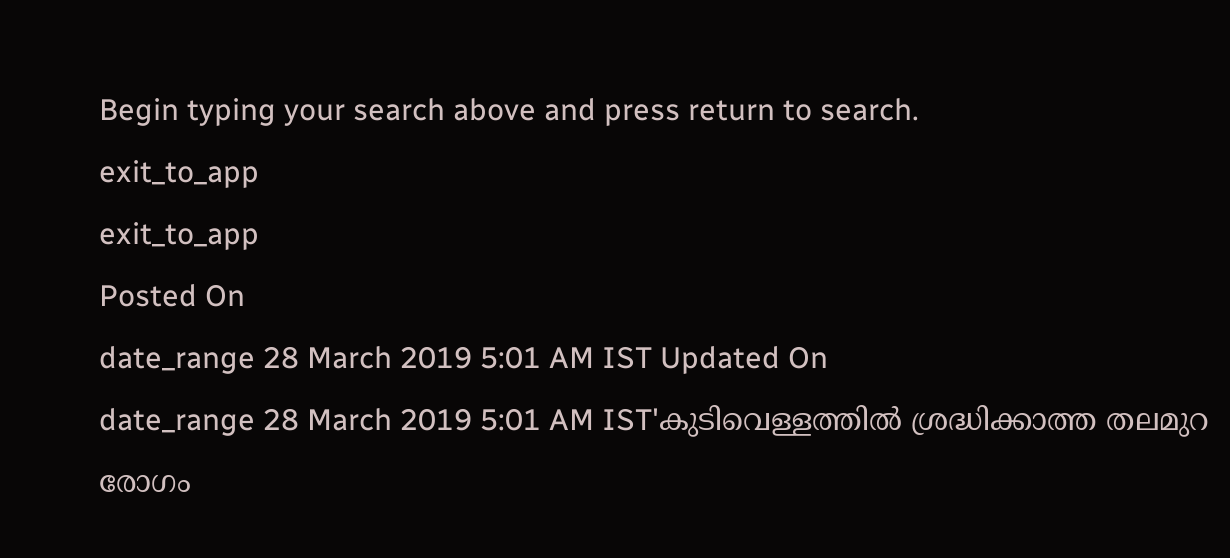Begin typing your search above and press return to search.
exit_to_app
exit_to_app
Posted On
date_range 28 March 2019 5:01 AM IST Updated On
date_range 28 March 2019 5:01 AM IST'കുടിവെള്ളത്തിൽ ശ്രദ്ധിക്കാത്ത തലമുറ രോഗം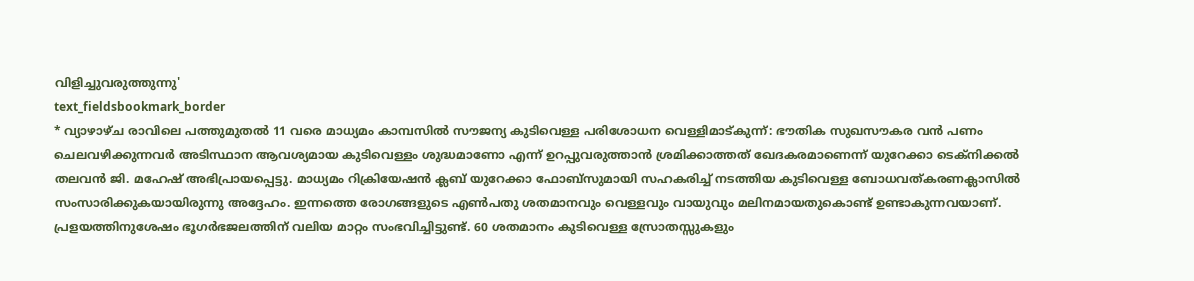വിളിച്ചുവരുത്തുന്നു'
text_fieldsbookmark_border
* വ്യാഴാഴ്ച രാവിലെ പത്തുമുതൽ 11 വരെ മാധ്യമം കാമ്പസിൽ സൗജന്യ കുടിവെള്ള പരിശോധന വെള്ളിമാട്കുന്ന്: ഭൗതിക സുഖസൗകര വൻ പണം ചെലവഴിക്കുന്നവർ അടിസ്ഥാന ആവശ്യമായ കുടിവെള്ളം ശുദ്ധമാണോ എന്ന് ഉറപ്പുവരുത്താൻ ശ്രമിക്കാത്തത് ഖേദകരമാണെന്ന് യുറേക്കാ ടെക്നിക്കൽ തലവൻ ജി. മഹേഷ് അഭിപ്രായപ്പെട്ടു. മാധ്യമം റിക്രിയേഷൻ ക്ലബ് യുറേക്കാ ഫോബ്സുമായി സഹകരിച്ച് നടത്തിയ കുടിവെള്ള ബോധവത്കരണക്ലാസിൽ സംസാരിക്കുകയായിരുന്നു അദ്ദേഹം. ഇന്നത്തെ രോഗങ്ങളുടെ എൺപതു ശതമാനവും വെള്ളവും വായുവും മലിനമായതുകൊണ്ട് ഉണ്ടാകുന്നവയാണ്. പ്രളയത്തിനുശേഷം ഭൂഗർഭജലത്തിന് വലിയ മാറ്റം സംഭവിച്ചിട്ടുണ്ട്. 60 ശതമാനം കുടിവെള്ള സ്രോതസ്സുകളും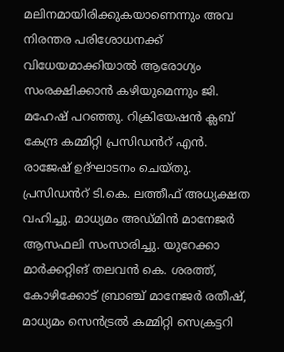മലിനമായിരിക്കുകയാണെന്നും അവ നിരന്തര പരിശോധനക്ക് വിധേയമാക്കിയാൽ ആരോഗ്യം സംരക്ഷിക്കാൻ കഴിയുമെന്നും ജി. മഹേഷ് പറഞ്ഞു. റിക്രിയേഷൻ ക്ലബ് കേന്ദ്ര കമ്മിറ്റി പ്രസിഡൻറ് എൻ. രാജേഷ് ഉദ്ഘാടനം ചെയ്തു. പ്രസിഡൻറ് ടി.കെ. ലത്തീഫ് അധ്യക്ഷത വഹിച്ചു. മാധ്യമം അഡ്മിൻ മാനേജർ ആസഫലി സംസാരിച്ചു. യുറേക്കാ മാർക്കറ്റിങ് തലവൻ കെ. ശരത്ത്, കോഴിക്കോട് ബ്രാഞ്ച് മാനേജർ രതീഷ്, മാധ്യമം സെൻട്രൽ കമ്മിറ്റി സെക്രട്ടറി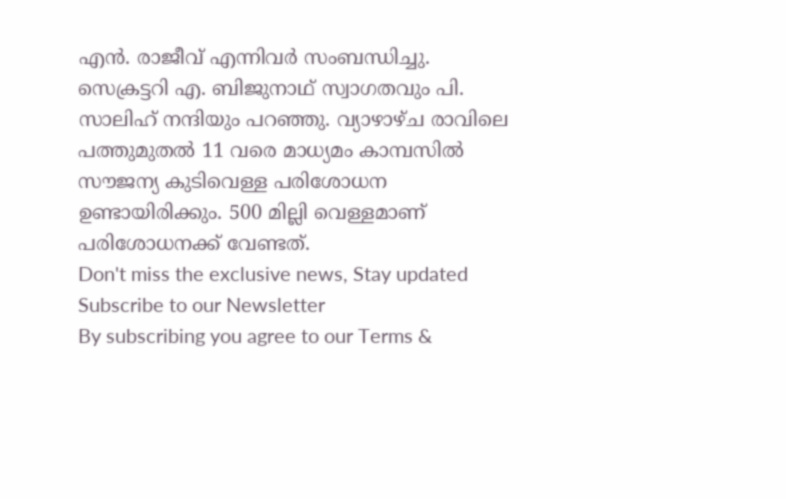എൻ. രാജീവ് എന്നിവർ സംബന്ധിച്ചു. സെക്രട്ടറി എ. ബിജുനാഥ് സ്വാഗതവും പി. സാലിഹ് നന്ദിയും പറഞ്ഞു. വ്യാഴാഴ്ച രാവിലെ പത്തുമുതൽ 11 വരെ മാധ്യമം കാമ്പസിൽ സൗജന്യ കുടിവെള്ള പരിശോധന ഉണ്ടായിരിക്കും. 500 മില്ലി വെള്ളമാണ് പരിശോധനക്ക് വേണ്ടത്.
Don't miss the exclusive news, Stay updated
Subscribe to our Newsletter
By subscribing you agree to our Terms &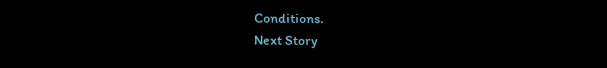Conditions.
Next Story